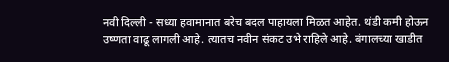नवी दिल्ली - सध्या हवामानात बरेच बदल पाहायला मिळत आहेत. थंडी कमी होऊन उष्णता वाढू लागली आहे. त्यातच नवीन संकट उभे राहिले आहे. बंगालच्या खाडीत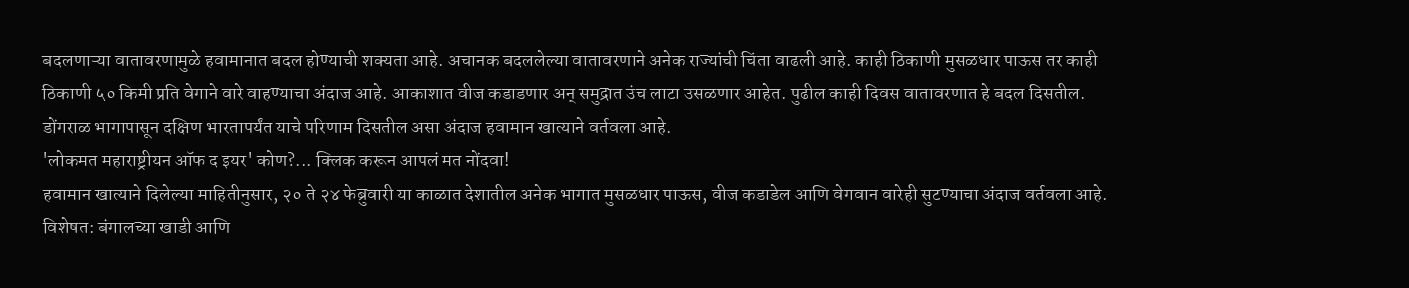बदलणाऱ्या वातावरणामुळे हवामानात बदल होण्याची शक्यता आहे. अचानक बदललेल्या वातावरणाने अनेक राज्यांची चिंता वाढली आहे. काही ठिकाणी मुसळधार पाऊस तर काही ठिकाणी ५० किमी प्रति वेगाने वारे वाहण्याचा अंदाज आहे. आकाशात वीज कडाडणार अन् समुद्रात उंच लाटा उसळणार आहेत. पुढील काही दिवस वातावरणात हे बदल दिसतील. डोंगराळ भागापासून दक्षिण भारतापर्यंत याचे परिणाम दिसतील असा अंदाज हवामान खात्याने वर्तवला आहे.
'लोकमत महाराष्ट्रीयन ऑफ द इयर' कोण?... क्लिक करून आपलं मत नोंदवा!
हवामान खात्याने दिलेल्या माहितीनुसार, २० ते २४ फेब्रुवारी या काळात देशातील अनेक भागात मुसळधार पाऊस, वीज कडाडेल आणि वेगवान वारेही सुटण्याचा अंदाज वर्तवला आहे. विशेषत: बंगालच्या खाडी आणि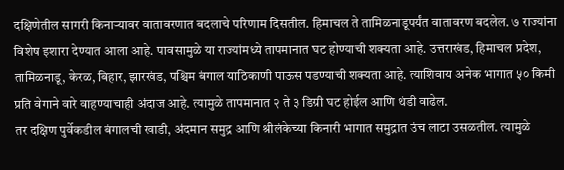दक्षिणेतील सागरी किनाऱ्यावर वातावरणात बदलाचे परिणाम दिसतील. हिमाचल ते तामिळनाडूपर्यंत वातावरण बदलेल. ७ राज्यांना विशेष इशारा देण्यात आला आहे. पावसामुळे या राज्यांमध्ये तापमानात घट होण्याची शक्यता आहे. उत्तराखंड, हिमाचल प्रदेश, तामिळनाडू, केरळ, बिहार, झारखंड, पश्चिम बंगाल याठिकाणी पाऊस पडण्याची शक्यता आहे. त्याशिवाय अनेक भागात ५० किमी प्रति वेगाने वारे वाहण्याचाही अंदाज आहे. त्यामुळे तापमानात २ ते ३ डिग्री घट होईल आणि थंडी वाढेल.
तर दक्षिण पुर्वेकडील बंगालची खाडी, अंदमान समुद्र आणि श्रीलंकेच्या किनारी भागात समुद्रात उंच लाटा उसळतील. त्यामुळे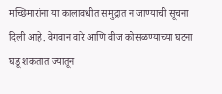मच्छिमारांना या कालावधीत समुद्रात न जाण्याची सूचना दिली आहे. वेगवान वारे आणि वीज कोसळण्याच्या घटना घडू शकतात ज्यातून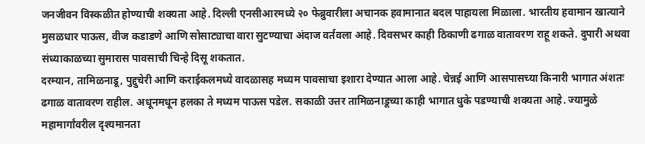जनजीवन विस्कळीत होण्याची शक्यता आहे. दिल्ली एनसीआरमध्ये २० फेब्रुवारीला अचानक हवामानात बदल पाहायला मिळाला. भारतीय हवामान खात्याने मुसळधार पाऊस, वीज कडाडणे आणि सोसाट्याचा वारा सुटण्याचा अंदाज वर्तवला आहे. दिवसभर काही ठिकाणी ढगाळ वातावरण राहू शकते. दुपारी अथवा संध्याकाळच्या सुमारास पावसाची चिन्हे दिसू शकतात.
दरम्यान, तामिळनाडू, पुद्दुचेरी आणि कराईकलमध्ये वादळासह मध्यम पावसाचा इशारा देण्यात आला आहे. चेन्नई आणि आसपासच्या किनारी भागात अंशतः ढगाळ वातावरण राहील. अधूनमधून हलका ते मध्यम पाऊस पडेल. सकाळी उत्तर तामिळनाडूच्या काही भागात धुके पडण्याची शक्यता आहे. ज्यामुळे महामार्गांवरील दृश्यमानता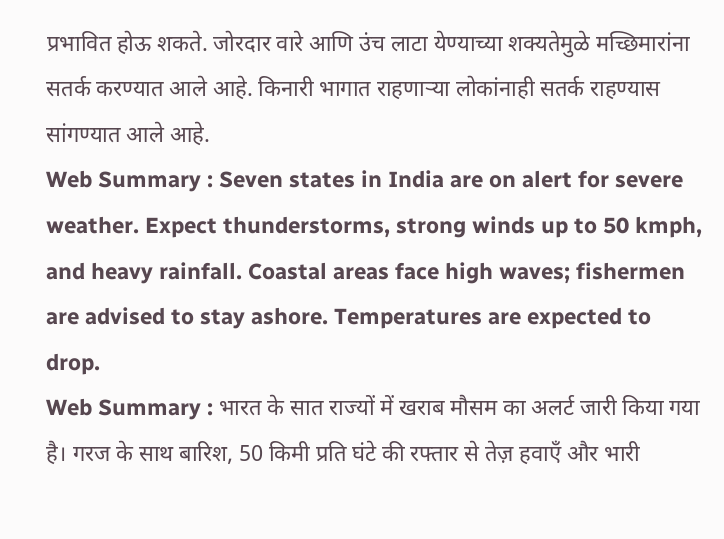प्रभावित होऊ शकते. जोरदार वारे आणि उंच लाटा येण्याच्या शक्यतेमुळे मच्छिमारांना सतर्क करण्यात आले आहे. किनारी भागात राहणाऱ्या लोकांनाही सतर्क राहण्यास सांगण्यात आले आहे.
Web Summary : Seven states in India are on alert for severe weather. Expect thunderstorms, strong winds up to 50 kmph, and heavy rainfall. Coastal areas face high waves; fishermen are advised to stay ashore. Temperatures are expected to drop.
Web Summary : भारत के सात राज्यों में खराब मौसम का अलर्ट जारी किया गया है। गरज के साथ बारिश, 50 किमी प्रति घंटे की रफ्तार से तेज़ हवाएँ और भारी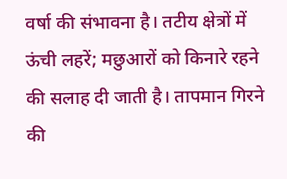वर्षा की संभावना है। तटीय क्षेत्रों में ऊंची लहरें; मछुआरों को किनारे रहने की सलाह दी जाती है। तापमान गिरने की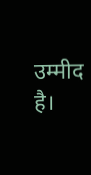उम्मीद है।